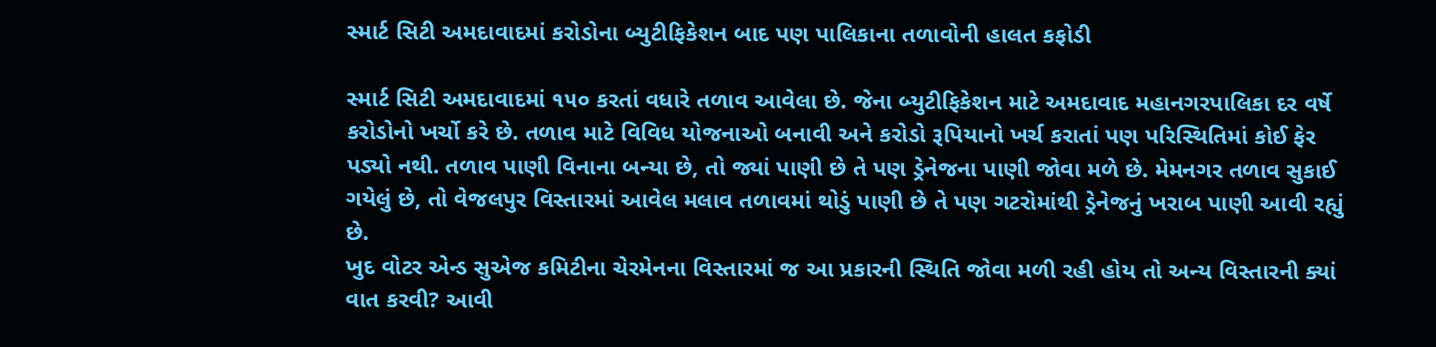સ્માર્ટ સિટી અમદાવાદમાં કરોડોના બ્યુટીફિકેશન બાદ પણ પાલિકાના તળાવોની હાલત કફોડી

સ્માર્ટ સિટી અમદાવાદમાં ૧૫૦ કરતાં વધારે તળાવ આવેલા છે. જેના બ્યુટીફિકેશન માટે અમદાવાદ મહાનગરપાલિકા દર વર્ષે કરોડોનો ખર્ચો કરે છે. તળાવ માટે વિવિધ યોજનાઓ બનાવી અને કરોડો રૂપિયાનો ખર્ચ કરાતાં પણ પરિસ્થિતિમાં કોઈ ફેર પડ્યો નથી. તળાવ પાણી વિનાના બન્યા છે, તો જ્યાં પાણી છે તે પણ ડ્રેનેજના પાણી જોવા મળે છે. મેમનગર તળાવ સુકાઈ ગયેલું છે, તો વેજલપુર વિસ્તારમાં આવેલ મલાવ તળાવમાં થોડું પાણી છે તે પણ ગટરોમાંથી ડ્રેનેજનું ખરાબ પાણી આવી રહ્યું છે.
ખુદ વોટર એન્ડ સુએજ કમિટીના ચેરમેનના વિસ્તારમાં જ આ પ્રકારની સ્થિતિ જોવા મળી રહી હોય તો અન્ય વિસ્તારની ક્યાં વાત કરવી? આવી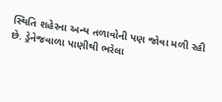સ્થિતિ શહેરના અન્ય તળાવોની પણ જોવા મળી રહી છે. ડ્રેનેજવાળા પાણીથી ભરેલા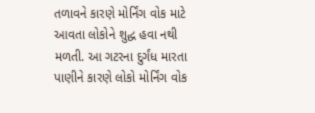તળાવને કારણે મોર્નિંગ વોક માટે આવતા લોકોને શુદ્ધ હવા નથી મળતી. આ ગટરના દુર્ગંધ મારતા પાણીને કારણે લોકો મોર્નિંગ વોક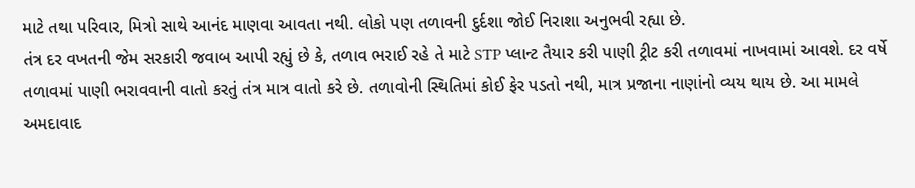માટે તથા પરિવાર, મિત્રો સાથે આનંદ માણવા આવતા નથી. લોકો પણ તળાવની દુર્દશા જોઈ નિરાશા અનુભવી રહ્યા છે.
તંત્ર દર વખતની જેમ સરકારી જવાબ આપી રહ્યું છે કે, તળાવ ભરાઈ રહે તે માટે STP પ્લાન્ટ તૈયાર કરી પાણી ટ્રીટ કરી તળાવમાં નાખવામાં આવશે. દર વર્ષે તળાવમાં પાણી ભરાવવાની વાતો કરતું તંત્ર માત્ર વાતો કરે છે. તળાવોની સ્થિતિમાં કોઈ ફેર પડતો નથી, માત્ર પ્રજાના નાણાંનો વ્યય થાય છે. આ મામલે અમદાવાદ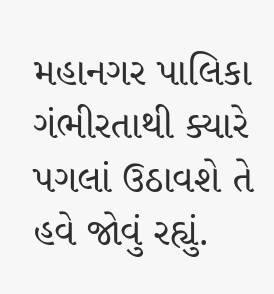મહાનગર પાલિકા ગંભીરતાથી ક્યારે પગલાં ઉઠાવશે તે હવે જોવું રહ્યું.